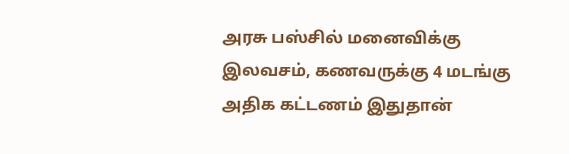அரசு பஸ்சில் மனைவிக்கு இலவசம், கணவருக்கு 4 மடங்கு அதிக கட்டணம் இதுதான்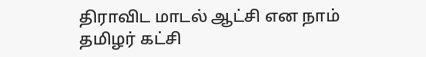திராவிட மாடல் ஆட்சி என நாம் தமிழர் கட்சி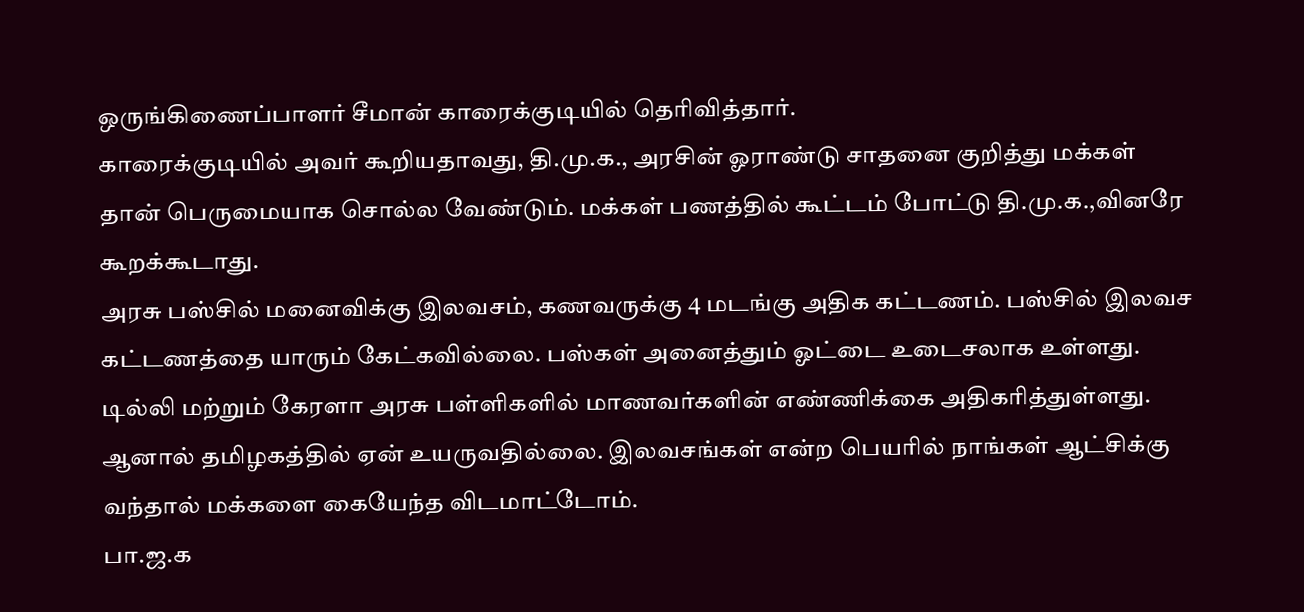ஒருங்கிணைப்பாளர் சீமான் காரைக்குடியில் தெரிவித்தார்.
காரைக்குடியில் அவர் கூறியதாவது, தி.மு.க., அரசின் ஓராண்டு சாதனை குறித்து மக்கள் தான் பெருமையாக சொல்ல வேண்டும். மக்கள் பணத்தில் கூட்டம் போட்டு தி.மு.க.,வினரே கூறக்கூடாது.
அரசு பஸ்சில் மனைவிக்கு இலவசம், கணவருக்கு 4 மடங்கு அதிக கட்டணம். பஸ்சில் இலவச கட்டணத்தை யாரும் கேட்கவில்லை. பஸ்கள் அனைத்தும் ஓட்டை உடைசலாக உள்ளது.
டில்லி மற்றும் கேரளா அரசு பள்ளிகளில் மாணவர்களின் எண்ணிக்கை அதிகரித்துள்ளது. ஆனால் தமிழகத்தில் ஏன் உயருவதில்லை. இலவசங்கள் என்ற பெயரில் நாங்கள் ஆட்சிக்கு வந்தால் மக்களை கையேந்த விடமாட்டோம்.
பா.ஜ.க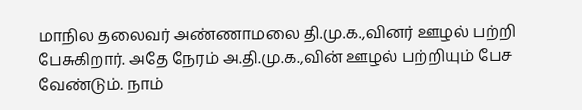மாநில தலைவர் அண்ணாமலை தி.மு.க.,வினர் ஊழல் பற்றி பேசுகிறார். அதே நேரம் அ.தி.மு.க.,வின் ஊழல் பற்றியும் பேச வேண்டும். நாம்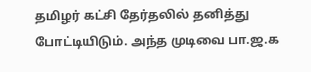தமிழர் கட்சி தேர்தலில் தனித்து போட்டியிடும். அந்த முடிவை பா.ஜ.க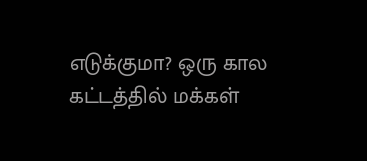எடுக்குமா? ஒரு கால கட்டத்தில் மக்கள்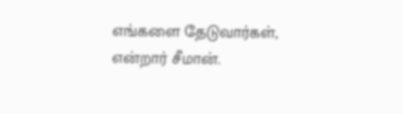எங்களை தேடுவார்கள், என்றார் சீமான்.